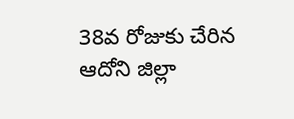38వ రోజుకు చేరిన ఆదోని జిల్లా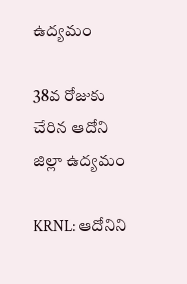ఉద్యమం

38వ రోజుకు చేరిన ఆదోని జిల్లా ఉద్యమం

KRNL: ఆదోనిని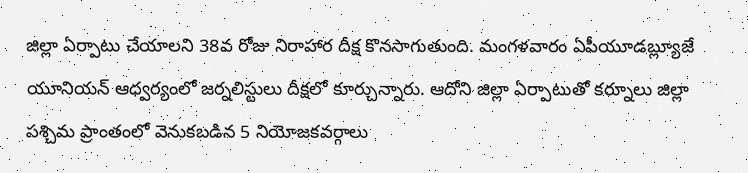జిల్లా ఏర్పాటు చేయాలని 38వ రోజు నిరాహార దీక్ష కొనసాగుతుంది. మంగళవారం ఏపీయూడబ్ల్యూజే యూనియన్ ఆధ్వర్యంలో జర్నలిస్టులు దీక్షలో కూర్చున్నారు. ఆదోని జిల్లా ఏర్పాటుతో కర్నూలు జిల్లా పశ్చిమ ప్రాంతంలో వెనుకబడిన 5 నియోజకవర్గాలు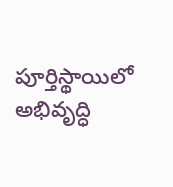పూర్తిస్థాయిలో అభివృద్ధి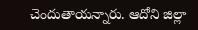చెందుతాయన్నారు. ఆదోని జిల్లా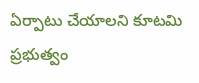ఏర్పాటు చేయాలని కూటమి ప్రభుత్వం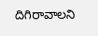దిగిరావాలని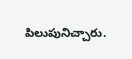పిలుపునిచ్చారు.